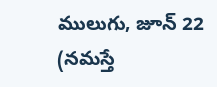ములుగు, జూన్ 22 (నమస్తే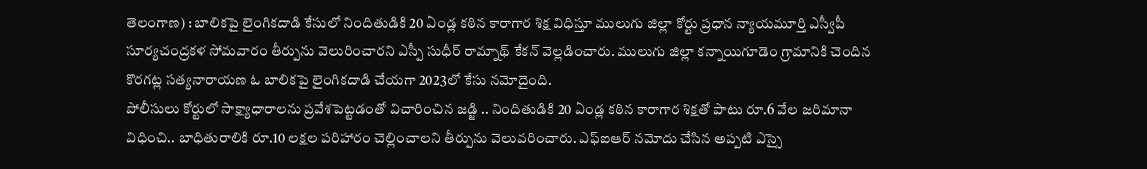తెలంగాణ) : బాలికపై లైంగికదాడి కేసులో నిందితుడికి 20 ఏండ్ల కఠిన కారాగార శిక్ష విధిస్తూ ములుగు జిల్లా కోర్టు ప్రధాన న్యాయమూర్తి ఎస్వీపీ సూర్యచంద్రకళ సోమవారం తీర్పును వెలురించారని ఎస్పీ సుధీర్ రామ్నాథ్ కేకన్ వెల్లడించారు. ములుగు జిల్లా కన్నాయిగూడెం గ్రామానికి చెందిన కొరగట్ల సత్యనారాయణ ఓ బాలికపై లైంగికదాడి చేయగా 2023లో కేసు నమోదైంది.
పోలీసులు కోర్టులో సాక్ష్యాధారాలను ప్రవేశపెట్టడంతో విచారించిన జడ్జి .. నిందితుడికి 20 ఏండ్ల కఠిన కారాగార శిక్షతో పాటు రూ.6 వేల జరిమానా విధించి.. బాధితురాలికి రూ.10 లక్షల పరిహారం చెల్లించాలని తీర్పును వెలువరించారు. ఎఫ్ఐఆర్ నమోదు చేసిన అప్పటి ఎస్సై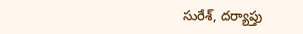సురేశ్, దర్యాప్తు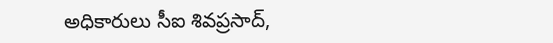అధికారులు సీఐ శివప్రసాద్,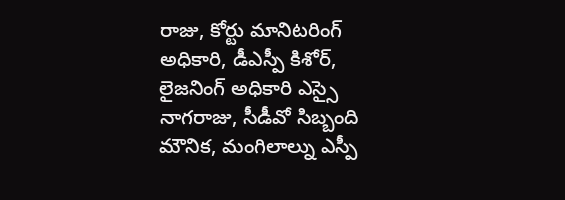రాజు, కోర్టు మానిటరింగ్ అధికారి, డీఎస్పీ కిశోర్, లైజనింగ్ అధికారి ఎస్సై నాగరాజు, సీడీవో సిబ్బంది మౌనిక, మంగిలాల్ను ఎస్పీ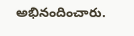అభినందించారు.